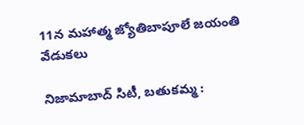11న మహాత్మ జ్యోతిబాపూలే జయంతి వేడుకలు

నిజామాబాద్ సిటీ, బతుకమ్మ :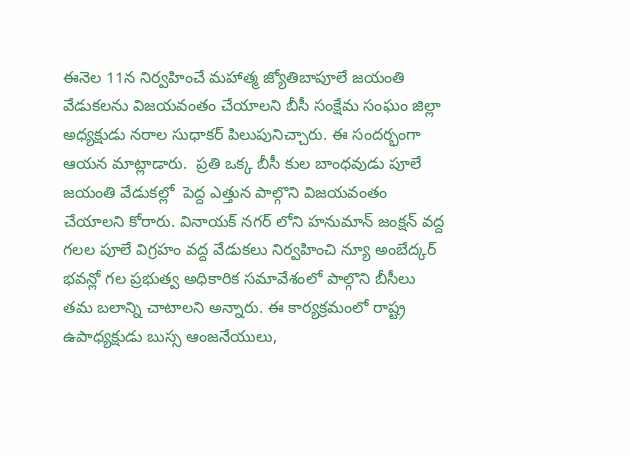ఈనెల 11న నిర్వహించే మహాత్మ జ్యోతిబాపూలే జయంతి వేడుకలను విజయవంతం చేయాలని బీసీ సంక్షేమ సంఘం జిల్లా అధ్యక్షుడు నరాల సుధాకర్ పిలుపునిచ్చారు. ఈ సందర్భంగా ఆయన మాట్లాడారు.  ప్రతి ఒక్క బీసీ కుల బాంధవుడు పూలే జయంతి వేడుకల్లో  పెద్ద ఎత్తున పాల్గొని విజయవంతం చేయాలని కోరారు. వినాయక్ నగర్ లోని హనుమాన్ జంక్షన్ వద్ద గలల పూలే విగ్రహం వద్ద వేడుకలు నిర్వహించి న్యూ అంబేద్కర్ భవన్లో గల ప్రభుత్వ అధికారిక సమావేశంలో పాల్గొని బీసీలు తమ బలాన్ని చాటాలని అన్నారు. ఈ కార్యక్రమంలో రాష్ట్ర ఉపాధ్యక్షుడు బుస్స ఆంజనేయులు,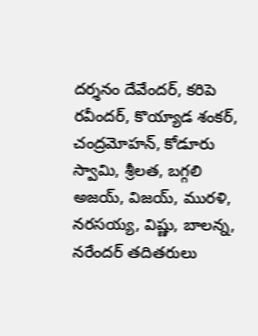దర్శనం దేవేందర్, కరిపె రవీందర్, కొయ్యాడ శంకర్, చంద్రమోహన్, కోడూరు స్వామి, శ్రీలత, బగ్గలి అజయ్, విజయ్, మురళి, నరసయ్య, విష్ణు, బాలన్న, నరేందర్ తదితరులు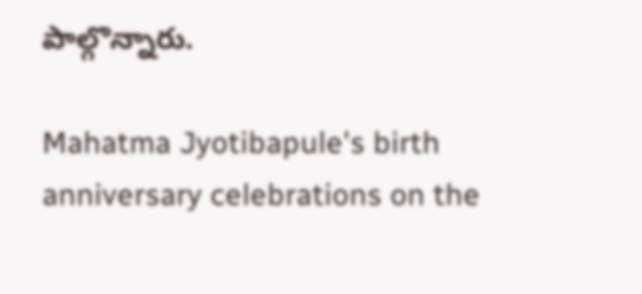పాల్గొన్నారు.

Mahatma Jyotibapule's birth anniversary celebrations on the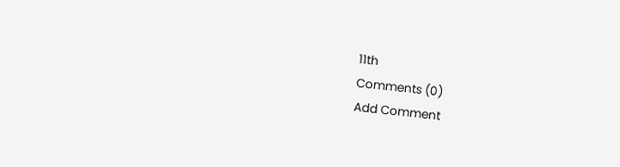11th
Comments (0)
Add Comment